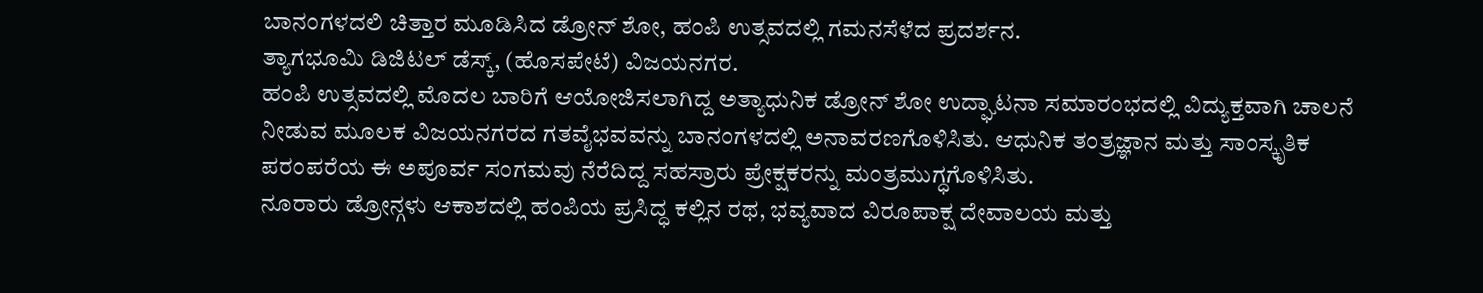ಬಾನಂಗಳದಲಿ ಚಿತ್ತಾರ ಮೂಡಿಸಿದ ಡ್ರೋನ್ ಶೋ, ಹಂಪಿ ಉತ್ಸವದಲ್ಲಿ ಗಮನಸೆಳೆದ ಪ್ರದರ್ಶನ.
ತ್ಯಾಗಭೂಮಿ ಡಿಜಿಟಲ್ ಡೆಸ್ಕ್, (ಹೊಸಪೇಟೆ) ವಿಜಯನಗರ.
ಹಂಪಿ ಉತ್ಸವದಲ್ಲಿ ಮೊದಲ ಬಾರಿಗೆ ಆಯೋಜಿಸಲಾಗಿದ್ದ ಅತ್ಯಾಧುನಿಕ ಡ್ರೋನ್ ಶೋ ಉದ್ಘಾಟನಾ ಸಮಾರಂಭದಲ್ಲಿ ವಿದ್ಯುಕ್ತವಾಗಿ ಚಾಲನೆ ನೀಡುವ ಮೂಲಕ ವಿಜಯನಗರದ ಗತವೈಭವವನ್ನು ಬಾನಂಗಳದಲ್ಲಿ ಅನಾವರಣಗೊಳಿಸಿತು. ಆಧುನಿಕ ತಂತ್ರಜ್ಞಾನ ಮತ್ತು ಸಾಂಸ್ಕೃತಿಕ ಪರಂಪರೆಯ ಈ ಅಪೂರ್ವ ಸಂಗಮವು ನೆರೆದಿದ್ದ ಸಹಸ್ರಾರು ಪ್ರೇಕ್ಷಕರನ್ನು ಮಂತ್ರಮುಗ್ಧಗೊಳಿಸಿತು.
ನೂರಾರು ಡ್ರೋನ್ಗಳು ಆಕಾಶದಲ್ಲಿ ಹಂಪಿಯ ಪ್ರಸಿದ್ಧ ಕಲ್ಲಿನ ರಥ, ಭವ್ಯವಾದ ವಿರೂಪಾಕ್ಷ ದೇವಾಲಯ ಮತ್ತು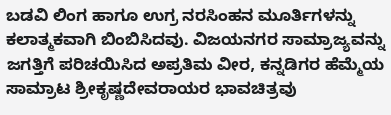ಬಡವಿ ಲಿಂಗ ಹಾಗೂ ಉಗ್ರ ನರಸಿಂಹನ ಮೂರ್ತಿಗಳನ್ನು ಕಲಾತ್ಮಕವಾಗಿ ಬಿಂಬಿಸಿದವು. ವಿಜಯನಗರ ಸಾಮ್ರಾಜ್ಯವನ್ನು ಜಗತ್ತಿಗೆ ಪರಿಚಯಿಸಿದ ಅಪ್ರತಿಮ ವೀರ, ಕನ್ನಡಿಗರ ಹೆಮ್ಮೆಯ ಸಾಮ್ರಾಟ ಶ್ರೀಕೃಷ್ಣದೇವರಾಯರ ಭಾವಚಿತ್ರವು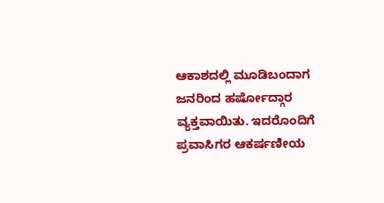ಆಕಾಶದಲ್ಲಿ ಮೂಡಿಬಂದಾಗ ಜನರಿಂದ ಹರ್ಷೋದ್ಗಾರ ವ್ಯಕ್ತವಾಯಿತು. ಇದರೊಂದಿಗೆ ಪ್ರವಾಸಿಗರ ಆಕರ್ಷಣೀಯ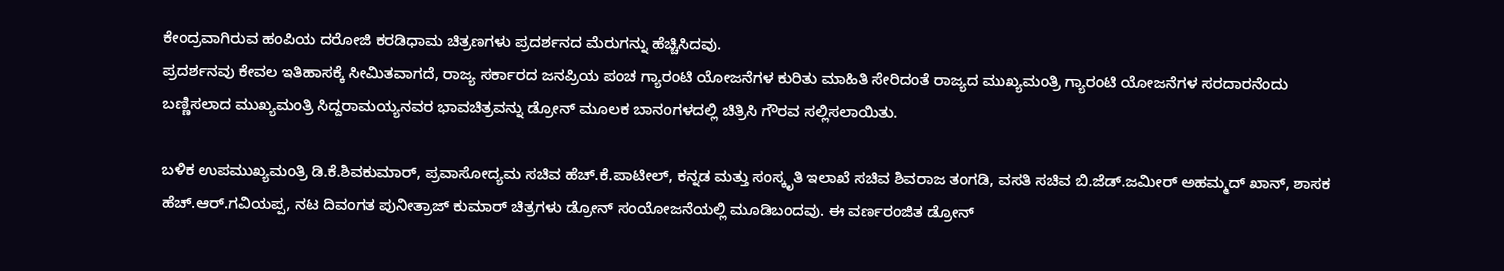ಕೇಂದ್ರವಾಗಿರುವ ಹಂಪಿಯ ದರೋಜಿ ಕರಡಿಧಾಮ ಚಿತ್ರಣಗಳು ಪ್ರದರ್ಶನದ ಮೆರುಗನ್ನು ಹೆಚ್ಚಿಸಿದವು.
ಪ್ರದರ್ಶನವು ಕೇವಲ ಇತಿಹಾಸಕ್ಕೆ ಸೀಮಿತವಾಗದೆ, ರಾಜ್ಯ ಸರ್ಕಾರದ ಜನಪ್ರಿಯ ಪಂಚ ಗ್ಯಾರಂಟಿ ಯೋಜನೆಗಳ ಕುರಿತು ಮಾಹಿತಿ ಸೇರಿದಂತೆ ರಾಜ್ಯದ ಮುಖ್ಯಮಂತ್ರಿ ಗ್ಯಾರಂಟಿ ಯೋಜನೆಗಳ ಸರದಾರನೆಂದು ಬಣ್ಣಿಸಲಾದ ಮುಖ್ಯಮಂತ್ರಿ ಸಿದ್ದರಾಮಯ್ಯನವರ ಭಾವಚಿತ್ರವನ್ನು ಡ್ರೋನ್ ಮೂಲಕ ಬಾನಂಗಳದಲ್ಲಿ ಚಿತ್ರಿಸಿ ಗೌರವ ಸಲ್ಲಿಸಲಾಯಿತು.

ಬಳಿಕ ಉಪಮುಖ್ಯಮಂತ್ರಿ ಡಿ.ಕೆ.ಶಿವಕುಮಾರ್, ಪ್ರವಾಸೋದ್ಯಮ ಸಚಿವ ಹೆಚ್.ಕೆ.ಪಾಟೀಲ್, ಕನ್ನಡ ಮತ್ತು ಸಂಸ್ಕೃತಿ ಇಲಾಖೆ ಸಚಿವ ಶಿವರಾಜ ತಂಗಡಿ, ವಸತಿ ಸಚಿವ ಬಿ.ಜೆಡ್.ಜಮೀರ್ ಅಹಮ್ಮದ್ ಖಾನ್, ಶಾಸಕ ಹೆಚ್.ಆರ್.ಗವಿಯಪ್ಪ, ನಟ ದಿವಂಗತ ಪುನೀತ್ರಾಜ್ ಕುಮಾರ್ ಚಿತ್ರಗಳು ಡ್ರೋನ್ ಸಂಯೋಜನೆಯಲ್ಲಿ ಮೂಡಿಬಂದವು. ಈ ವರ್ಣರಂಜಿತ ಡ್ರೋನ್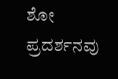ಶೋ ಪ್ರದರ್ಶನವು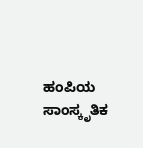ಹಂಪಿಯ ಸಾಂಸ್ಕೃತಿಕ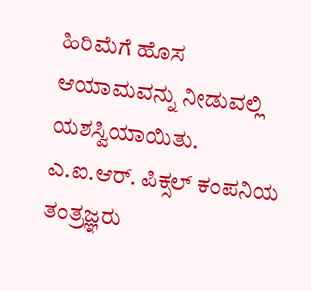ಹಿರಿಮೆಗೆ ಹೊಸ ಆಯಾಮವನ್ನು ನೀಡುವಲ್ಲಿ ಯಶಸ್ವಿಯಾಯಿತು. ಎ.ಐ.ಆರ್. ಪಿಕ್ಸಲ್ ಕಂಪನಿಯ ತಂತ್ರಜ್ಞರು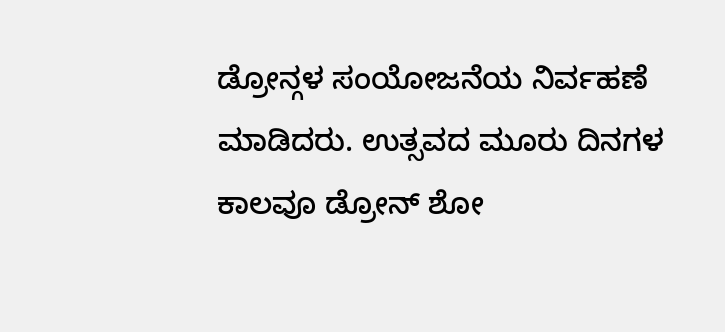ಡ್ರೋನ್ಗಳ ಸಂಯೋಜನೆಯ ನಿರ್ವಹಣೆ ಮಾಡಿದರು. ಉತ್ಸವದ ಮೂರು ದಿನಗಳ ಕಾಲವೂ ಡ್ರೋನ್ ಶೋ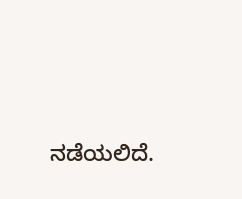ನಡೆಯಲಿದೆ.